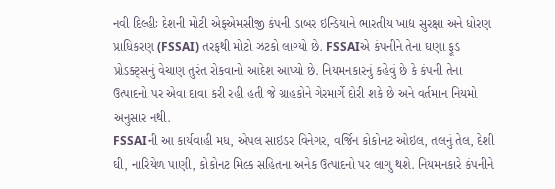નવી દિલ્હીઃ દેશની મોટી એફએમસીજી કંપની ડાબર ઇન્ડિયાને ભારતીય ખાદ્ય સુરક્ષા અને ધોરણ પ્રાધિકરણ (FSSAI) તરફથી મોટો ઝટકો લાગ્યો છે. FSSAIએ કંપનીને તેના ઘણા ફૂડ પ્રોડક્ટ્સનું વેચાણ તુરંત રોકવાનો આદેશ આપ્યો છે. નિયમનકારનું કહેવું છે કે કંપની તેના ઉત્પાદનો પર એવા દાવા કરી રહી હતી જે ગ્રાહકોને ગેરમાર્ગે દોરી શકે છે અને વર્તમાન નિયમો અનુસાર નથી.
FSSAIની આ કાર્યવાહી મધ, એપલ સાઇડર વિનેગર, વર્જિન કોકોનટ ઓઇલ, તલનું તેલ, દેશી ઘી, નારિયેળ પાણી, કોકોનટ મિલ્ક સહિતના અનેક ઉત્પાદનો પર લાગુ થશે. નિયમનકારે કંપનીને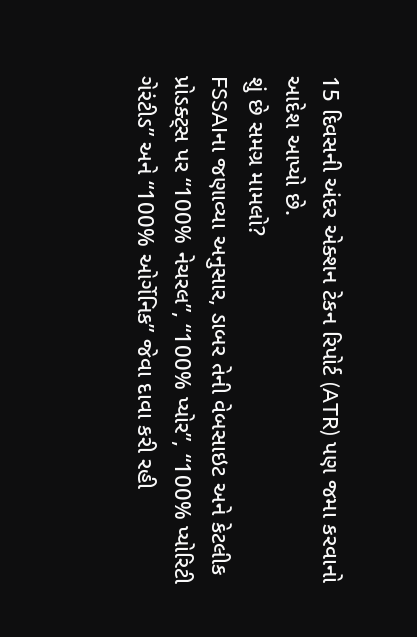15 દિવસની અંદર એક્શન ટેકન રિપોર્ટ (ATR) પણ જમા કરવાનો આદેશ આપ્યો છે.
શું છે સમગ્ર મામલો?
FSSAIના જણાવ્યા અનુસાર, ડાબર તેની વેબસાઇટ અને કેટલીક પ્રોડક્ટ્સ પર “100% નેચરલ”, “100% પ્યોર”, “100% પ્યોરિટી ગેરંટીડ” અને “100% ઓર્ગેનિક” જેવા દાવા કરી રહી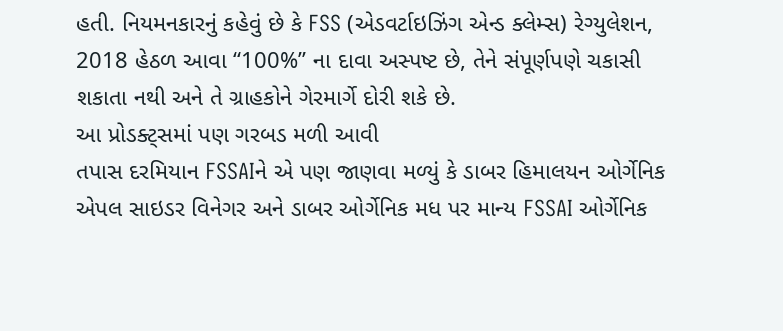હતી. નિયમનકારનું કહેવું છે કે FSS (એડવર્ટાઇઝિંગ એન્ડ ક્લેમ્સ) રેગ્યુલેશન, 2018 હેઠળ આવા “100%” ના દાવા અસ્પષ્ટ છે, તેને સંપૂર્ણપણે ચકાસી શકાતા નથી અને તે ગ્રાહકોને ગેરમાર્ગે દોરી શકે છે.
આ પ્રોડક્ટ્સમાં પણ ગરબડ મળી આવી
તપાસ દરમિયાન FSSAIને એ પણ જાણવા મળ્યું કે ડાબર હિમાલયન ઓર્ગેનિક એપલ સાઇડર વિનેગર અને ડાબર ઓર્ગેનિક મધ પર માન્ય FSSAI ઓર્ગેનિક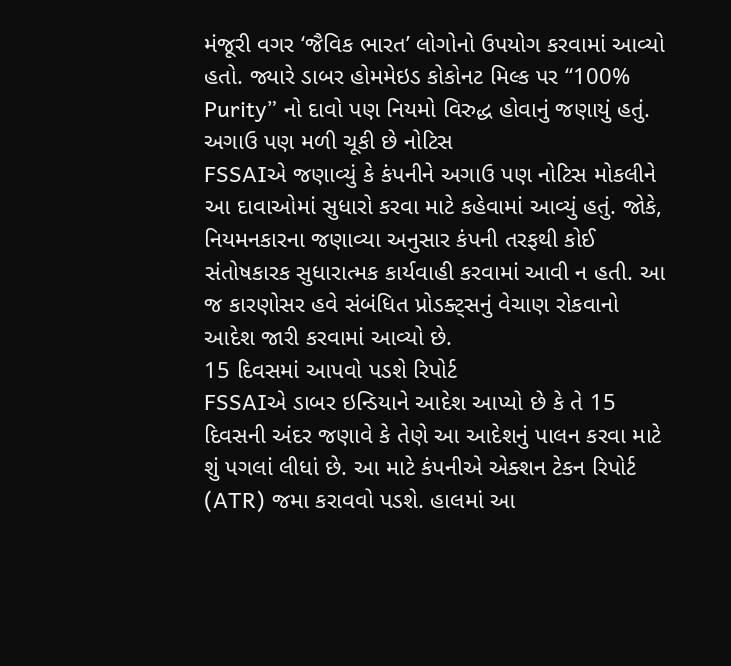મંજૂરી વગર ‘જૈવિક ભારત’ લોગોનો ઉપયોગ કરવામાં આવ્યો હતો. જ્યારે ડાબર હોમમેઇડ કોકોનટ મિલ્ક પર “100% Purity” નો દાવો પણ નિયમો વિરુદ્ધ હોવાનું જણાયું હતું.
અગાઉ પણ મળી ચૂકી છે નોટિસ
FSSAIએ જણાવ્યું કે કંપનીને અગાઉ પણ નોટિસ મોકલીને આ દાવાઓમાં સુધારો કરવા માટે કહેવામાં આવ્યું હતું. જોકે, નિયમનકારના જણાવ્યા અનુસાર કંપની તરફથી કોઈ સંતોષકારક સુધારાત્મક કાર્યવાહી કરવામાં આવી ન હતી. આ જ કારણોસર હવે સંબંધિત પ્રોડક્ટ્સનું વેચાણ રોકવાનો આદેશ જારી કરવામાં આવ્યો છે.
15 દિવસમાં આપવો પડશે રિપોર્ટ
FSSAIએ ડાબર ઇન્ડિયાને આદેશ આપ્યો છે કે તે 15 દિવસની અંદર જણાવે કે તેણે આ આદેશનું પાલન કરવા માટે શું પગલાં લીધાં છે. આ માટે કંપનીએ એક્શન ટેકન રિપોર્ટ (ATR) જમા કરાવવો પડશે. હાલમાં આ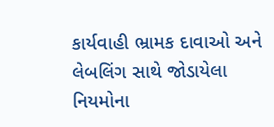કાર્યવાહી ભ્રામક દાવાઓ અને લેબલિંગ સાથે જોડાયેલા નિયમોના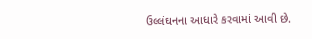ઉલ્લંઘનના આધારે કરવામાં આવી છે.